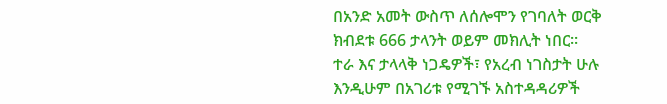በአንድ አመት ውስጥ ለሰሎሞን የገባለት ወርቅ ክብደቱ 666 ታላንት ወይም መክሊት ነበር፡፡
ተራ እና ታላላቅ ነጋዴዎች፣ የአረብ ነገስታት ሁሉ እንዲሁም በአገሪቱ የሚገኙ አስተዳዳሪዎች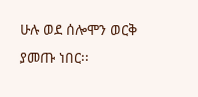ሁሉ ወደ ሰሎሞን ወርቅ ያመጡ ነበር፡፡